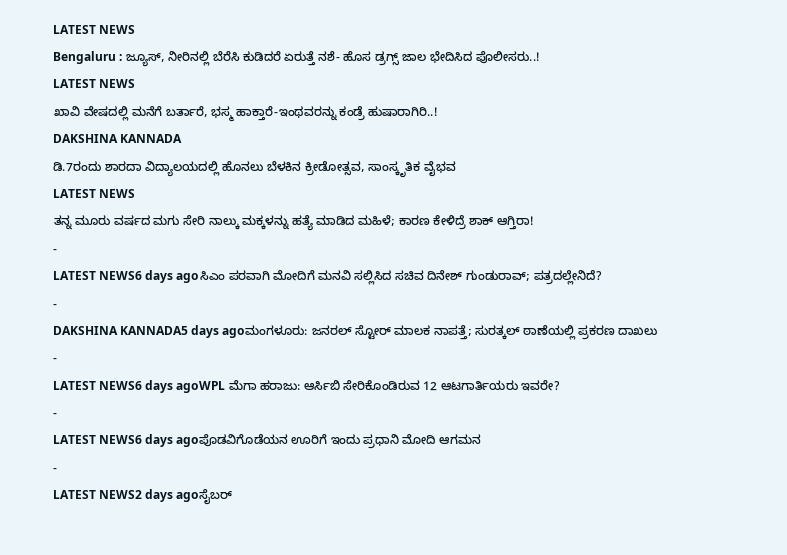LATEST NEWS
Bengaluru : ಜ್ಯೂಸ್, ನೀರಿನಲ್ಲಿ ಬೆರೆಸಿ ಕುಡಿದರೆ ಏರುತ್ತೆ ನಶೆ- ಹೊಸ ಡ್ರಗ್ಸ್ ಜಾಲ ಭೇದಿಸಿದ ಪೊಲೀಸರು..!
LATEST NEWS
ಖಾವಿ ವೇಷದಲ್ಲಿ ಮನೆಗೆ ಬರ್ತಾರೆ, ಭಸ್ಮ ಹಾಕ್ತಾರೆ-ಇಂಥವರನ್ನು ಕಂಡ್ರೆ ಹುಷಾರಾಗಿರಿ..!
DAKSHINA KANNADA
ಡಿ.7ರಂದು ಶಾರದಾ ವಿದ್ಯಾಲಯದಲ್ಲಿ ಹೊನಲು ಬೆಳಕಿನ ಕ್ರೀಡೋತ್ಸವ, ಸಾಂಸ್ಕೃತಿಕ ವೈಭವ
LATEST NEWS
ತನ್ನ ಮೂರು ವರ್ಷದ ಮಗು ಸೇರಿ ನಾಲ್ಕು ಮಕ್ಕಳನ್ನು ಹತ್ಯೆ ಮಾಡಿದ ಮಹಿಳೆ; ಕಾರಣ ಕೇಳಿದ್ರೆ ಶಾಕ್ ಆಗ್ತಿರಾ!
-
LATEST NEWS6 days agoಸಿಎಂ ಪರವಾಗಿ ಮೋದಿಗೆ ಮನವಿ ಸಲ್ಲಿಸಿದ ಸಚಿವ ದಿನೇಶ್ ಗುಂಡುರಾವ್; ಪತ್ರದಲ್ಲೇನಿದೆ?
-
DAKSHINA KANNADA5 days agoಮಂಗಳೂರು: ಜನರಲ್ ಸ್ಟೋರ್ ಮಾಲಕ ನಾಪತ್ತೆ; ಸುರತ್ಕಲ್ ಠಾಣೆಯಲ್ಲಿ ಪ್ರಕರಣ ದಾಖಲು
-
LATEST NEWS6 days agoWPL ಮೆಗಾ ಹರಾಜು: ಆರ್ಸಿಬಿ ಸೇರಿಕೊಂಡಿರುವ 12 ಆಟಗಾರ್ತಿಯರು ಇವರೇ?
-
LATEST NEWS6 days agoಪೊಡವಿಗೊಡೆಯನ ಊರಿಗೆ ಇಂದು ಪ್ರಧಾನಿ ಮೋದಿ ಆಗಮನ
-
LATEST NEWS2 days agoಸೈಬರ್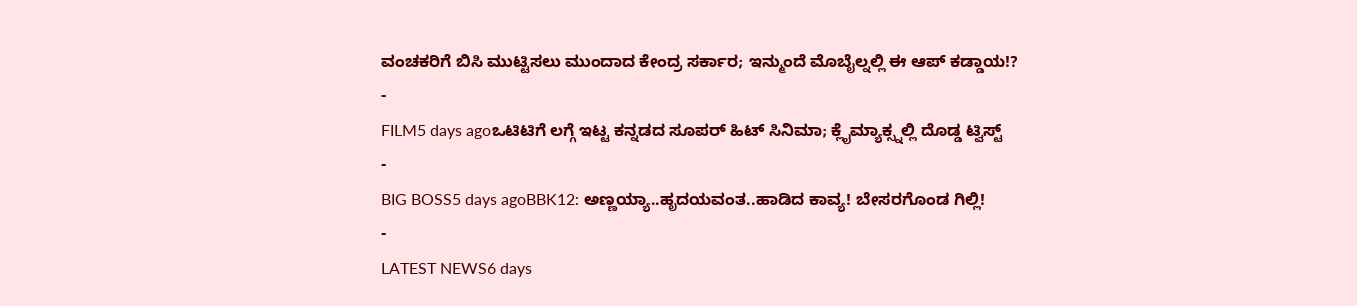ವಂಚಕರಿಗೆ ಬಿಸಿ ಮುಟ್ಟಿಸಲು ಮುಂದಾದ ಕೇಂದ್ರ ಸರ್ಕಾರ; ಇನ್ಮುಂದೆ ಮೊಬೈಲ್ನಲ್ಲಿ ಈ ಆಪ್ ಕಡ್ಡಾಯ!?
-
FILM5 days agoಒಟಿಟಿಗೆ ಲಗ್ಗೆ ಇಟ್ಟ ಕನ್ನಡದ ಸೂಪರ್ ಹಿಟ್ ಸಿನಿಮಾ; ಕ್ಲೈಮ್ಯಾಕ್ಸ್ನಲ್ಲಿ ದೊಡ್ಡ ಟ್ವಿಸ್ಟ್
-
BIG BOSS5 days agoBBK12: ಅಣ್ಣಯ್ಯಾ..ಹೃದಯವಂತ..ಹಾಡಿದ ಕಾವ್ಯ! ಬೇಸರಗೊಂಡ ಗಿಲ್ಲಿ!
-
LATEST NEWS6 days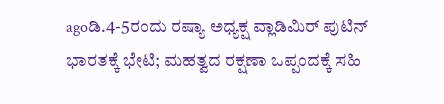agoಡಿ.4-5ರಂದು ರಷ್ಯಾ ಅಧ್ಯಕ್ಷ ವ್ಲಾಡಿಮಿರ್ ಪುಟಿನ್ ಭಾರತಕ್ಕೆ ಭೇಟಿ; ಮಹತ್ವದ ರಕ್ಷಣಾ ಒಪ್ಪಂದಕ್ಕೆ ಸಹಿ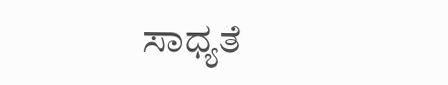ಸಾಧ್ಯತೆ